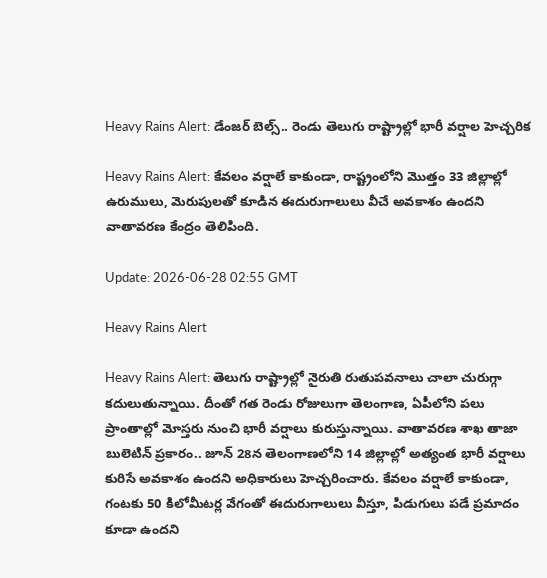Heavy Rains Alert: డేంజర్ బెల్స్.. రెండు తెలుగు రాష్ట్రాల్లో భారీ వర్షాల హెచ్చరిక

Heavy Rains Alert: కేవలం వర్షాలే కాకుండా, రాష్ట్రంలోని మొత్తం 33 జిల్లాల్లో ఉరుములు, మెరుపులతో కూడిన ఈదురుగాలులు వీచే అవకాశం ఉందని వాతావరణ కేంద్రం తెలిపింది.

Update: 2026-06-28 02:55 GMT

Heavy Rains Alert

Heavy Rains Alert: తెలుగు రాష్ట్రాల్లో నైరుతి రుతుపవనాలు చాలా చురుగ్గా కదులుతున్నాయి. దీంతో గత రెండు రోజులుగా తెలంగాణ, ఏపీలోని పలు ప్రాంతాల్లో మోస్తరు నుంచి భారీ వర్షాలు కురుస్తున్నాయి. వాతావరణ శాఖ తాజా బులెటిన్ ప్రకారం.. జూన్ 28న తెలంగాణలోని 14 జిల్లాల్లో అత్యంత భారీ వర్షాలు కురిసే అవకాశం ఉందని అధికారులు హెచ్చరించారు. కేవలం వర్షాలే కాకుండా, గంటకు 50 కిలోమీటర్ల వేగంతో ఈదురుగాలులు వీస్తూ, పిడుగులు పడే ప్రమాదం కూడా ఉందని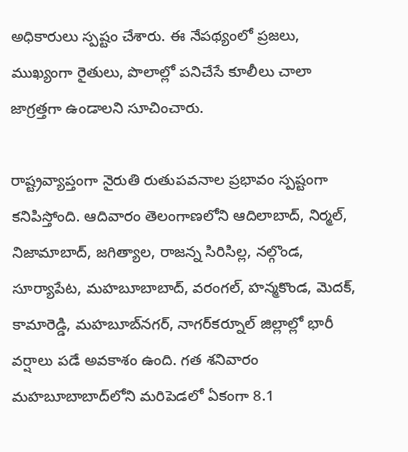అధికారులు స్పష్టం చేశారు. ఈ నేపథ్యంలో ప్రజలు, ముఖ్యంగా రైతులు, పొలాల్లో పనిచేసే కూలీలు చాలా జాగ్రత్తగా ఉండాలని సూచించారు.

రాష్ట్రవ్యాప్తంగా నైరుతి రుతుపవనాల ప్రభావం స్పష్టంగా కనిపిస్తోంది. ఆదివారం తెలంగాణలోని ఆదిలాబాద్, నిర్మల్, నిజామాబాద్, జగిత్యాల, రాజన్న సిరిసిల్ల, నల్గొండ, సూర్యాపేట, మహబూబాబాద్, వరంగల్, హన్మకొండ, మెదక్, కామారెడ్డి, మహబూబ్‌నగర్, నాగర్‌కర్నూల్ జిల్లాల్లో భారీ వర్షాలు పడే అవకాశం ఉంది. గత శనివారం మహబూబాబాద్‌లోని మరిపెడలో ఏకంగా 8.1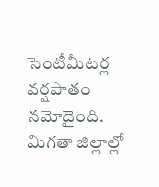సెంటీమీటర్ల వర్షపాతం నమోదైంది. మిగతా జిల్లాల్లో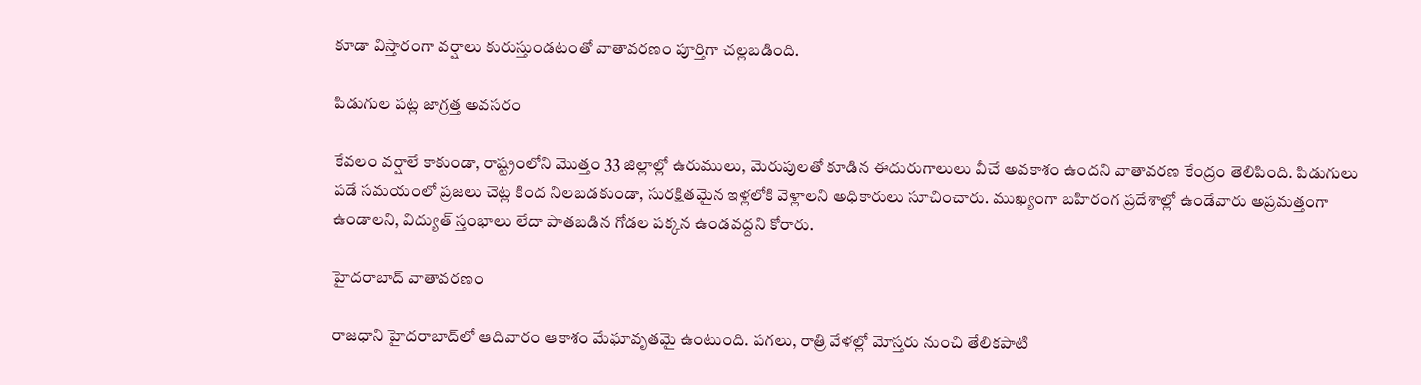కూడా విస్తారంగా వర్షాలు కురుస్తుండటంతో వాతావరణం పూర్తిగా చల్లబడింది.

పిడుగుల పట్ల జాగ్రత్త అవసరం

కేవలం వర్షాలే కాకుండా, రాష్ట్రంలోని మొత్తం 33 జిల్లాల్లో ఉరుములు, మెరుపులతో కూడిన ఈదురుగాలులు వీచే అవకాశం ఉందని వాతావరణ కేంద్రం తెలిపింది. పిడుగులు పడే సమయంలో ప్రజలు చెట్ల కింద నిలబడకుండా, సురక్షితమైన ఇళ్లలోకి వెళ్లాలని అధికారులు సూచించారు. ముఖ్యంగా బహిరంగ ప్రదేశాల్లో ఉండేవారు అప్రమత్తంగా ఉండాలని, విద్యుత్ స్తంభాలు లేదా పాతబడిన గోడల పక్కన ఉండవద్దని కోరారు.

హైదరాబాద్ వాతావరణం

రాజధాని హైదరాబాద్‌లో ఆదివారం ఆకాశం మేఘావృతమై ఉంటుంది. పగలు, రాత్రి వేళల్లో మోస్తరు నుంచి తేలికపాటి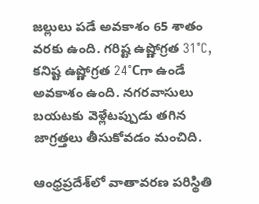జల్లులు పడే అవకాశం 65 శాతం వరకు ఉంది. గరిష్ట ఉష్ణోగ్రత 31°C, కనిష్ట ఉష్ణోగ్రత 24°Cగా ఉండే అవకాశం ఉంది. నగరవాసులు బయటకు వెళ్లేటప్పుడు తగిన జాగ్రత్తలు తీసుకోవడం మంచిది.

ఆంధ్రప్రదేశ్‌లో వాతావరణ పరిస్థితి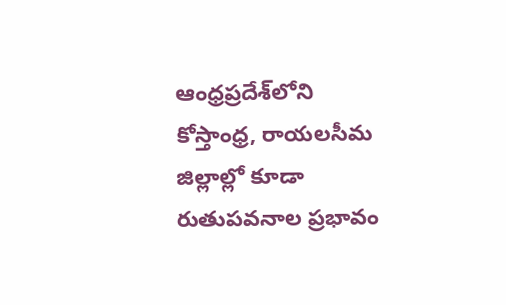ఆంధ్రప్రదేశ్‌లోని కోస్తాంధ్ర, రాయలసీమ జిల్లాల్లో కూడా రుతుపవనాల ప్రభావం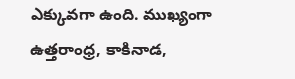ఎక్కువగా ఉంది. ముఖ్యంగా ఉత్తరాంధ్ర, కాకినాడ,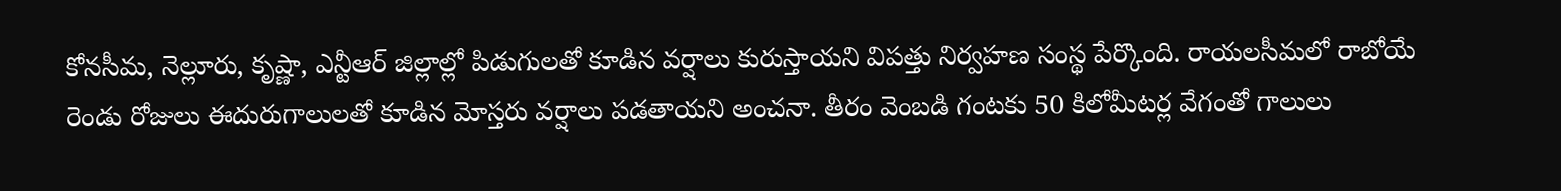కోనసీమ, నెల్లూరు, కృష్ణా, ఎన్టీఆర్ జిల్లాల్లో పిడుగులతో కూడిన వర్షాలు కురుస్తాయని విపత్తు నిర్వహణ సంస్థ పేర్కొంది. రాయలసీమలో రాబోయే రెండు రోజులు ఈదురుగాలులతో కూడిన మోస్తరు వర్షాలు పడతాయని అంచనా. తీరం వెంబడి గంటకు 50 కిలోమీటర్ల వేగంతో గాలులు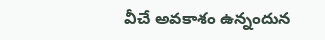వీచే అవకాశం ఉన్నందున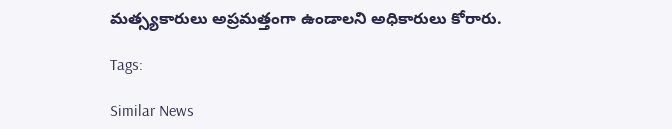మత్స్యకారులు అప్రమత్తంగా ఉండాలని అధికారులు కోరారు.

Tags:

Similar News